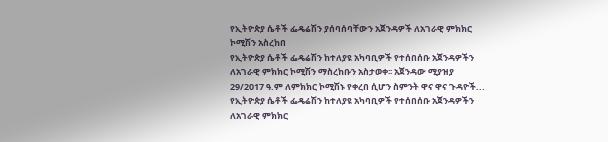የኢትዮጵያ ሴቶች ፌዴሬሽን ያሰባሰባቸውን አጀንዳዎች ለአገራዊ ምክክር ኮሚሽን አስረከበ
የኢትዮጵያ ሴቶች ፌዴሬሽን ከተለያዩ አካባቢዎች የተሰበሰቡ አጀንዳዎችን ለአገራዊ ምክክር ኮሚሽን ማስረከቡን አስታወቀ፡፡ አጀንዳው ሚያዝያ 29/2017 ዓ.ም ለምክክር ኮሚሽኑ የቀረበ ሲሆን ስምንት ዋና ዋና ጉዳዮች...
የኢትዮጵያ ሴቶች ፌዴሬሽን ከተለያዩ አካባቢዎች የተሰበሰቡ አጀንዳዎችን ለአገራዊ ምክክር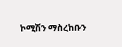ኮሚሽን ማስረከቡን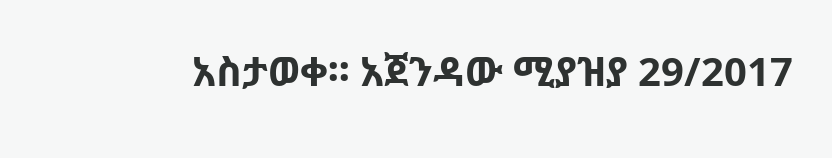አስታወቀ፡፡ አጀንዳው ሚያዝያ 29/2017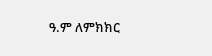ዓ.ም ለምክክር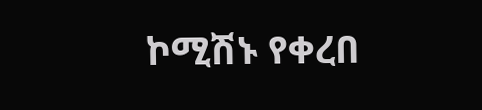ኮሚሽኑ የቀረበ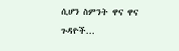ሲሆን ስምንት ዋና ዋና ጉዳዮች...